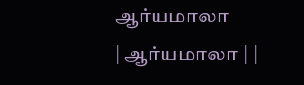ஆர்யமாலா
| ஆர்யமாலா | |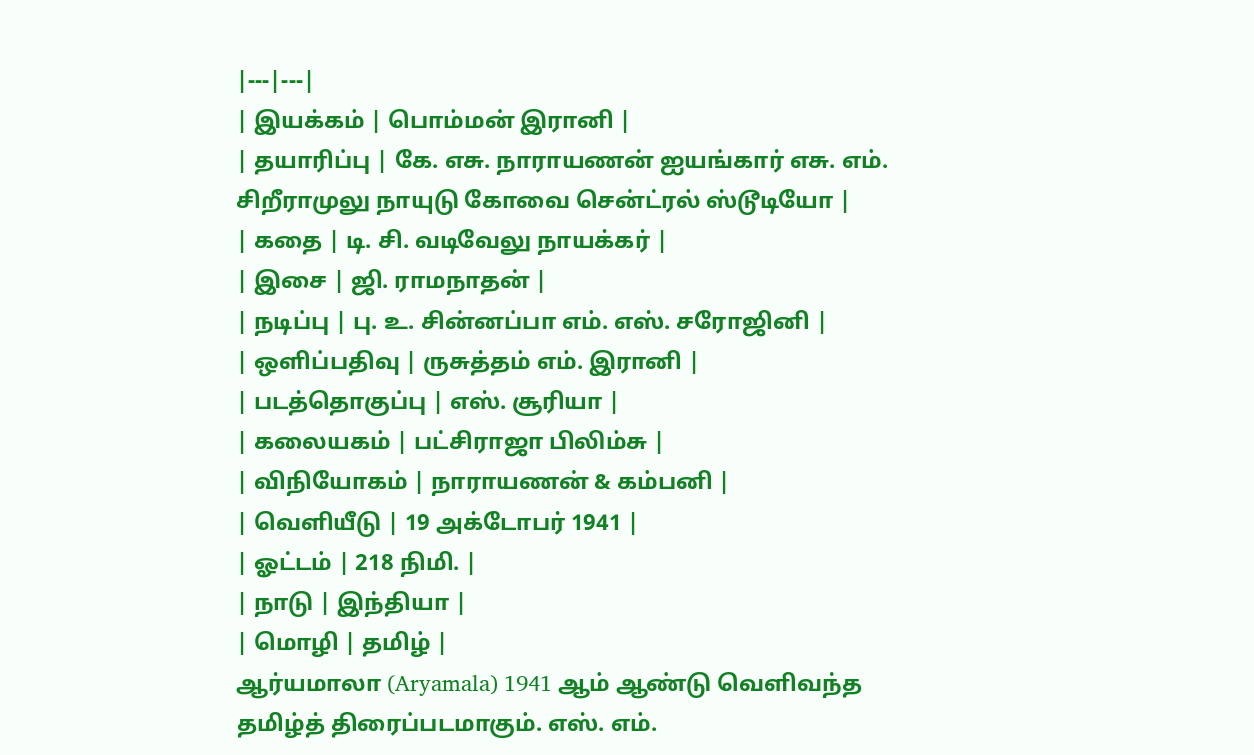|---|---|
| இயக்கம் | பொம்மன் இரானி |
| தயாரிப்பு | கே. எசு. நாராயணன் ஐயங்கார் எசு. எம். சிறீராமுலு நாயுடு கோவை சென்ட்ரல் ஸ்டூடியோ |
| கதை | டி. சி. வடிவேலு நாயக்கர் |
| இசை | ஜி. ராமநாதன் |
| நடிப்பு | பு. உ. சின்னப்பா எம். எஸ். சரோஜினி |
| ஒளிப்பதிவு | ருசுத்தம் எம். இரானி |
| படத்தொகுப்பு | எஸ். சூரியா |
| கலையகம் | பட்சிராஜா பிலிம்சு |
| விநியோகம் | நாராயணன் & கம்பனி |
| வெளியீடு | 19 அக்டோபர் 1941 |
| ஓட்டம் | 218 நிமி. |
| நாடு | இந்தியா |
| மொழி | தமிழ் |
ஆர்யமாலா (Aryamala) 1941 ஆம் ஆண்டு வெளிவந்த தமிழ்த் திரைப்படமாகும். எஸ். எம்.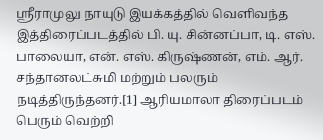ஸ்ரீராமுலு நாயுடு இயக்கத்தில் வெளிவந்த இத்திரைப்படத்தில் பி. யு. சின்னப்பா, டி. எஸ். பாலையா, என். எஸ். கிருஷ்ணன், எம். ஆர். சந்தானலட்சுமி மற்றும் பலரும் நடித்திருந்தனர்.[1] ஆரியமாலா திரைப்படம் பெரும் வெற்றி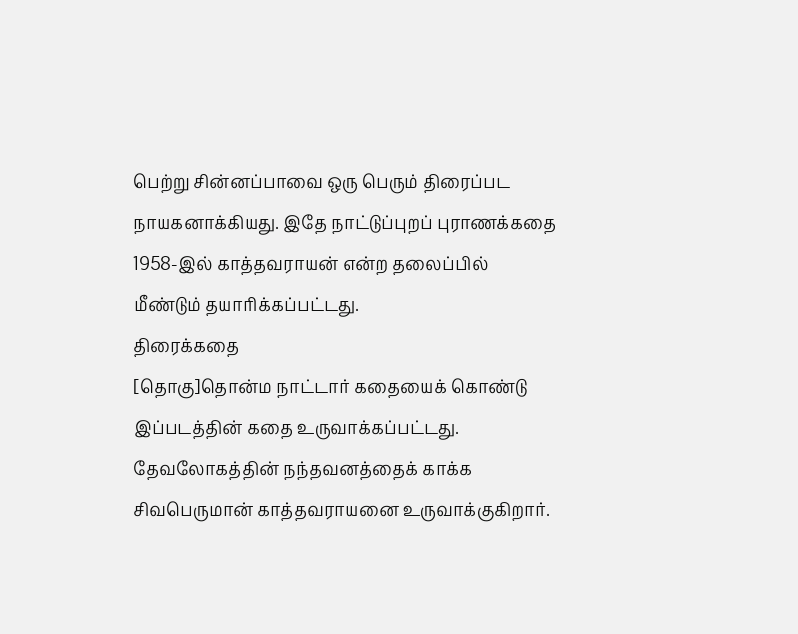பெற்று சின்னப்பாவை ஒரு பெரும் திரைப்பட நாயகனாக்கியது. இதே நாட்டுப்புறப் புராணக்கதை 1958-இல் காத்தவராயன் என்ற தலைப்பில் மீண்டும் தயாரிக்கப்பட்டது.
திரைக்கதை
[தொகு]தொன்ம நாட்டார் கதையைக் கொண்டு இப்படத்தின் கதை உருவாக்கப்பட்டது. தேவலோகத்தின் நந்தவனத்தைக் காக்க சிவபெருமான் காத்தவராயனை உருவாக்குகிறார்.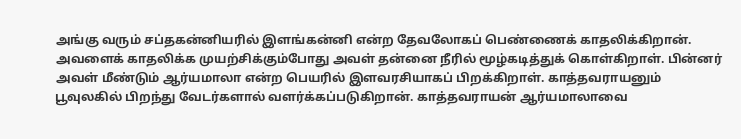அங்கு வரும் சப்தகன்னியரில் இளங்கன்னி என்ற தேவலோகப் பெண்ணைக் காதலிக்கிறான். அவளைக் காதலிக்க முயற்சிக்கும்போது அவள் தன்னை நீரில் மூழ்கடித்துக் கொள்கிறாள். பின்னர் அவள் மீண்டும் ஆர்யமாலா என்ற பெயரில் இளவரசியாகப் பிறக்கிறாள். காத்தவராயனும் பூவுலகில் பிறந்து வேடர்களால் வளர்க்கப்படுகிறான். காத்தவராயன் ஆர்யமாலாவை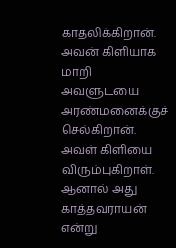காதலிக்கிறான். அவன் கிளியாக மாறி அவளுடயை அரண்மனைக்குச் செல்கிறான். அவள் கிளியை விரும்புகிறாள். ஆனால் அது காத்தவராயன் என்று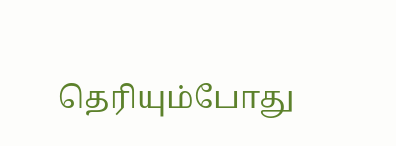தெரியும்போது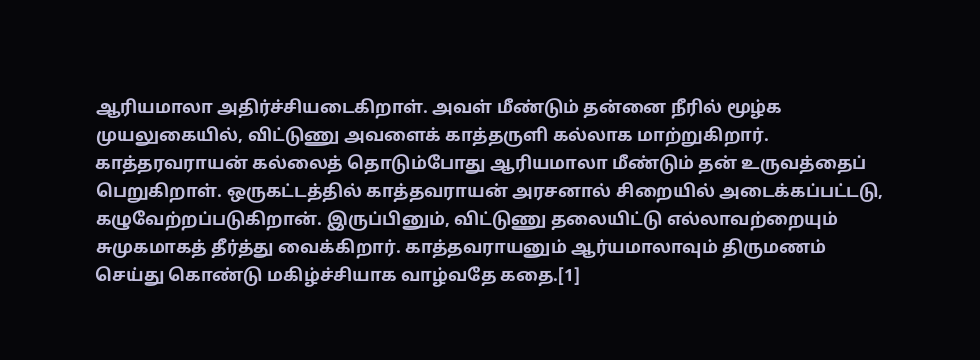ஆரியமாலா அதிர்ச்சியடைகிறாள். அவள் மீண்டும் தன்னை நீரில் மூழ்க முயலுகையில், விட்டுணு அவளைக் காத்தருளி கல்லாக மாற்றுகிறார். காத்தரவராயன் கல்லைத் தொடும்போது ஆரியமாலா மீண்டும் தன் உருவத்தைப் பெறுகிறாள். ஒருகட்டத்தில் காத்தவராயன் அரசனால் சிறையில் அடைக்கப்பட்டடு, கழுவேற்றப்படுகிறான். இருப்பினும், விட்டுணு தலையிட்டு எல்லாவற்றையும் சுமுகமாகத் தீர்த்து வைக்கிறார். காத்தவராயனும் ஆர்யமாலாவும் திருமணம் செய்து கொண்டு மகிழ்ச்சியாக வாழ்வதே கதை.[1]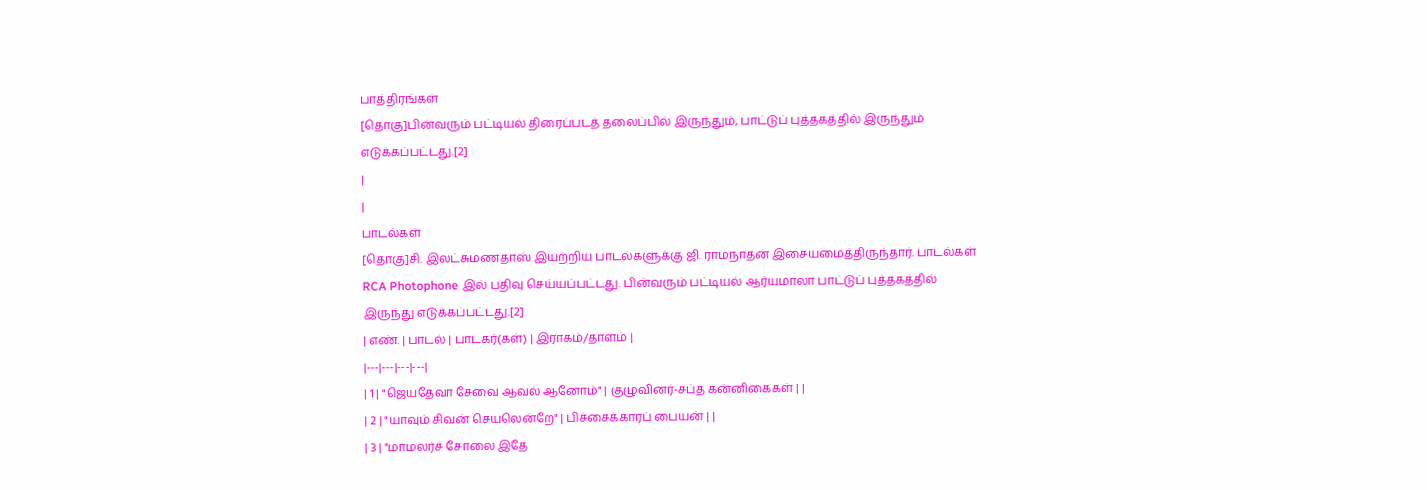பாத்திரங்கள்
[தொகு]பின்வரும் பட்டியல் திரைப்படத் தலைப்பில் இருந்தும், பாட்டுப் புத்தகத்தில் இருந்தும் எடுக்கப்பட்டது.[2]
|
|
பாடல்கள்
[தொகு]சி. இலட்சுமணதாஸ் இயற்றிய பாடல்களுக்கு ஜி. ராமநாதன் இசையமைத்திருந்தார். பாடல்கள் RCA Photophone இல் பதிவு செய்யப்பட்டது. பின்வரும் பட்டியல் ஆர்யமாலா பாட்டுப் புத்தகத்தில் இருந்து எடுக்கப்பட்டது.[2]
| எண். | பாடல் | பாடகர்(கள்) | இராகம்/தாளம் |
|---|---|---|---|
| 1 | "ஜெயதேவா சேவை ஆவல் ஆனோம்" | குழுவினர்-சப்த கன்னிகைகள் | |
| 2 | "யாவும் சிவன் செயலென்றே" | பிச்சைக்காரப் பையன் | |
| 3 | "மாமலர்ச் சோலை இதே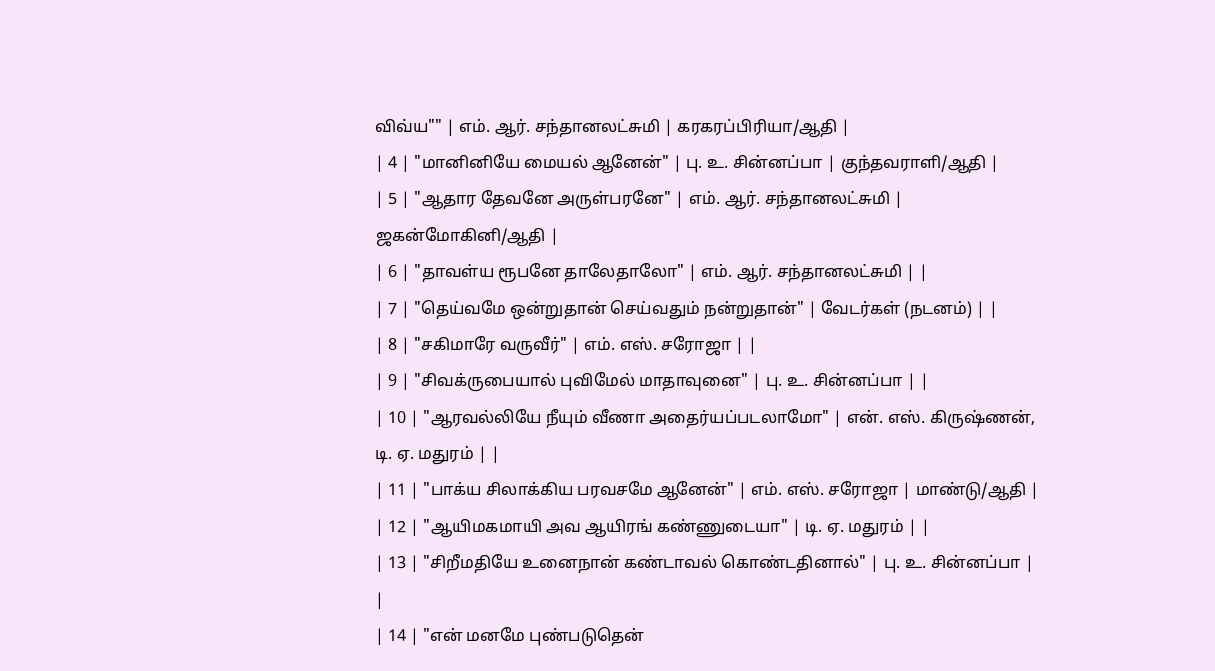விவ்ய"" | எம். ஆர். சந்தானலட்சுமி | கரகரப்பிரியா/ஆதி |
| 4 | "மானினியே மையல் ஆனேன்" | பு. உ. சின்னப்பா | குந்தவராளி/ஆதி |
| 5 | "ஆதார தேவனே அருள்பரனே" | எம். ஆர். சந்தானலட்சுமி | ஜகன்மோகினி/ஆதி |
| 6 | "தாவள்ய ரூபனே தாலேதாலோ" | எம். ஆர். சந்தானலட்சுமி | |
| 7 | "தெய்வமே ஒன்றுதான் செய்வதும் நன்றுதான்" | வேடர்கள் (நடனம்) | |
| 8 | "சகிமாரே வருவீர்" | எம். எஸ். சரோஜா | |
| 9 | "சிவக்ருபையால் புவிமேல் மாதாவுனை" | பு. உ. சின்னப்பா | |
| 10 | "ஆரவல்லியே நீயும் வீணா அதைர்யப்படலாமோ" | என். எஸ். கிருஷ்ணன், டி. ஏ. மதுரம் | |
| 11 | "பாக்ய சிலாக்கிய பரவசமே ஆனேன்" | எம். எஸ். சரோஜா | மாண்டு/ஆதி |
| 12 | "ஆயிமகமாயி அவ ஆயிரங் கண்ணுடையா" | டி. ஏ. மதுரம் | |
| 13 | "சிறீமதியே உனைநான் கண்டாவல் கொண்டதினால்" | பு. உ. சின்னப்பா | |
| 14 | "என் மனமே புண்படுதென்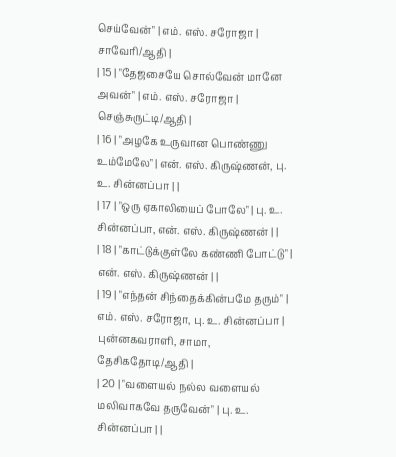செய்வேன்" | எம். எஸ். சரோஜா | சாவேரி/ஆதி |
| 15 | "தேஜசையே சொல்வேன் மானே அவன்" | எம். எஸ். சரோஜா | செஞ்சுருட்டி/ஆதி |
| 16 | "அழகே உருவான பொண்ணு உம்மேலே" | என். எஸ். கிருஷ்ணன், பு. உ. சின்னப்பா | |
| 17 | "ஒரு ஏகாலியைப் போலே" | பு. உ. சின்னப்பா, என். எஸ். கிருஷ்ணன் | |
| 18 | "காட்டுக்குள்லே கண்ணி போட்டு" | என். எஸ். கிருஷ்ணன் | |
| 19 | "எந்தன் சிந்தைக்கின்பமே தரும்" | எம். எஸ். சரோஜா, பு. உ. சின்னப்பா | புன்னகவராளி, சாமா, தேசிகதோடி/ஆதி |
| 20 | "வளையல் நல்ல வளையல் மலிவாகவே தருவேன்" | பு. உ. சின்னப்பா | |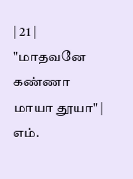| 21 | "மாதவனே கண்ணா மாயா தூயா" | எம்.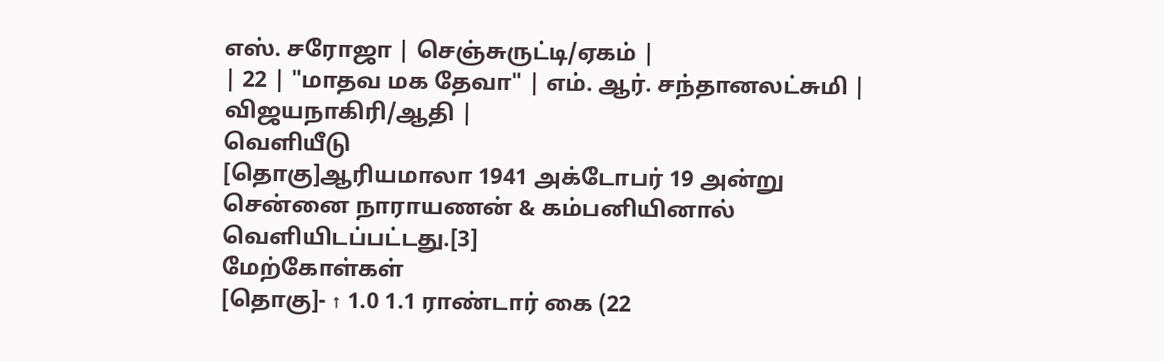எஸ். சரோஜா | செஞ்சுருட்டி/ஏகம் |
| 22 | "மாதவ மக தேவா" | எம். ஆர். சந்தானலட்சுமி | விஜயநாகிரி/ஆதி |
வெளியீடு
[தொகு]ஆரியமாலா 1941 அக்டோபர் 19 அன்று சென்னை நாராயணன் & கம்பனியினால் வெளியிடப்பட்டது.[3]
மேற்கோள்கள்
[தொகு]- ↑ 1.0 1.1 ராண்டார் கை (22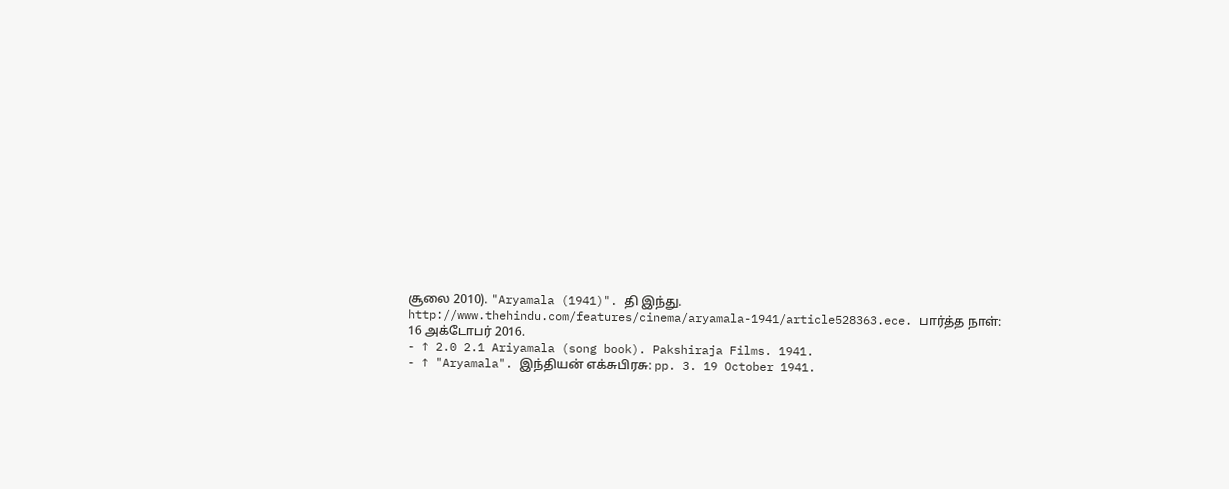சூலை 2010). "Aryamala (1941)". தி இந்து. http://www.thehindu.com/features/cinema/aryamala-1941/article528363.ece. பார்த்த நாள்: 16 அக்டோபர் 2016.
- ↑ 2.0 2.1 Ariyamala (song book). Pakshiraja Films. 1941.
- ↑ "Aryamala". இந்தியன் எக்சுபிரசு: pp. 3. 19 October 1941.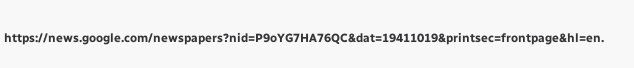https://news.google.com/newspapers?nid=P9oYG7HA76QC&dat=19411019&printsec=frontpage&hl=en.